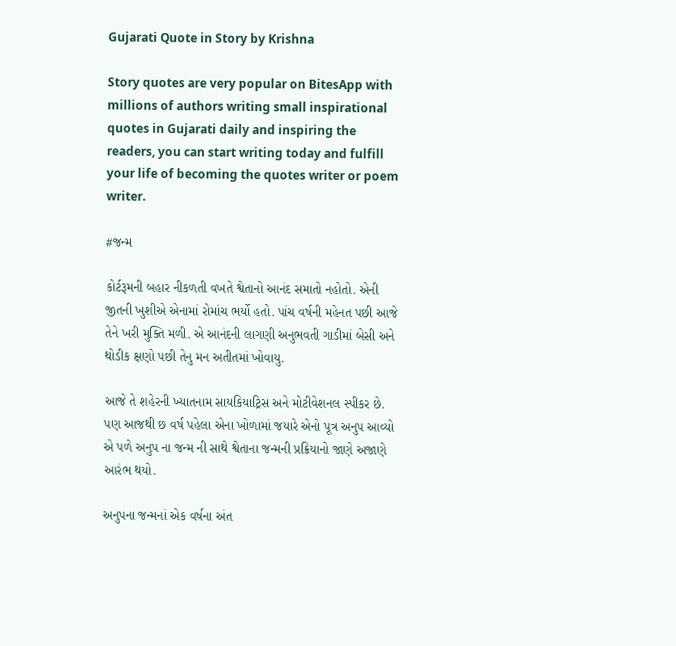Gujarati Quote in Story by Krishna

Story quotes are very popular on BitesApp with millions of authors writing small inspirational quotes in Gujarati daily and inspiring the readers, you can start writing today and fulfill your life of becoming the quotes writer or poem writer.

#જન્મ

કોર્ટરૂમની બહાર નીકળતી વખતે શ્વેતાનો આનંદ સમાતો નહોતો. એની જીતની ખુશીએ એનામાં રોમાંચ ભર્યો હતો. પાંચ વર્ષની મહેનત પછી આજે તેને ખરી મુક્તિ મળી. એ આનંદની લાગણી અનુભવતી ગાડીમાં બેસી અને થોડીક ક્ષણો પછી તેનુ મન અતીતમાં ખોવાયુ.

આજે તે શહેરની ખ્યાતનામ સાયકિયાટ્રિસ અને મોટીવેશનલ સ્પીકર છે. પણ આજથી છ વર્ષ પહેલા એના ખોળામાં જયારે એનો પૂત્ર અનુપ આવ્યો એ પળે અનુપ ના જન્મ ની સાથે શ્વેતાના જન્મની પ્રક્રિયાનો જાણે અજાણે આરંભ થયો.

અનુપના જન્મનાં એક વર્ષના અંત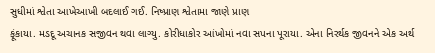સુધીમાં શ્વેતા આખેઆખી બદલાઈ ગઈ. નિષ્પ્રાણ શ્વેતામા જાણે પ્રાણ
ફૂંકાયા. મડદૂ અચાનક સજીવન થવા લાગ્યુ. કોરીધાકોર આંખોમાં નવા સપના પૂરાયા. એના નિરર્થક જીવનને એક અર્થ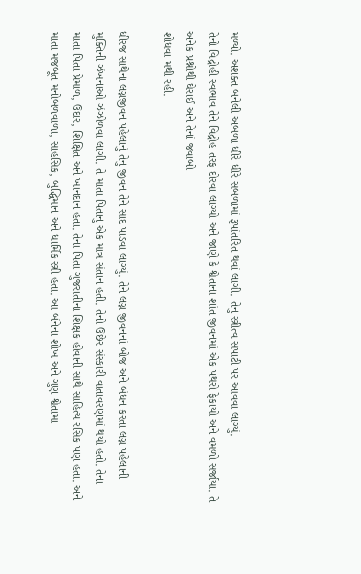મળ્યો. અશક્ત બનેલી અબળા ધીરે ધીરે સબળામાં રૂપાંતરિત થવાં લાગી. તેનુ સ્ત્રીત્વ સપાટી પર આવવા લાગ્યું.
તેનો વિદ્રોહી સ્વભાવ તેને વિદ્રોહ તરફ દોરવા લાગ્યો અને જાણે કે શ્વેતાના શાંત જીવનમાં એક પથરો ફેકાયો અને વમળો સર્જાયા. તે અનેક પ્રશ્નોથી ઘેરાઈ અને તેનાં જવાબો
શોધવા મથી રહી.

ધીરજ સાથેના લગ્નજીવન પહેલાનું તેનુ જીવન તેને સાદ પાડવા લાગ્યું. તેને લગ્ન જીવનનાં બોજ અને બંધન કરતા લગ્ન પહેલાની મુક્તિની ઝંખનાઓ ઝંઝોળવા લાગી. તે માતા પિતાનુ એક માત્ર સંતાન હતી. તેનો ઉછેર સંસ્કારી વાતાવરણમાં થયો હતો. તેના માતા પિતા પ્રેમાળ, ઉદાર, શિક્ષિત અને ખાનદાન હતા. તેના પિતા ગુજરાતીના શિક્ષક હોવાની સાથે સાહિત્ય રસિક પણ હતા. અને માતા મજબૂત મનોબળવાળા, સાહસિક, બુદ્ધિમાન અને ધાર્મિક સ્ત્રી હતા. આ બંનેના શોખ અને ગુણ શ્વેતામા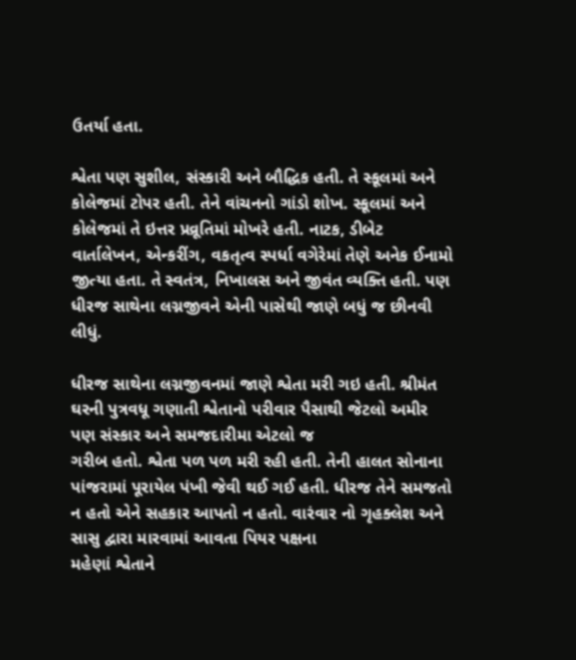ઉતર્યા હતા.

શ્વેતા પણ સુશીલ, સંસ્કારી અને બૌદ્ધિક હતી. તે સ્કૂલમાં અને કોલેજમાં ટોપર હતી. તેને વાંચનનો ગાંડો શોખ. સ્કૂલમાં અને કોલેજમાં તે ઇત્તર પ્રવ્રૂતિમાં મોખરે હતી. નાટક, ડીબેટ વાર્તાલેખન, એન્કરીંગ, વકતૃત્વ સ્પર્ધા વગેરેમાં તેણે અનેક ઈનામો જીત્યા હતા. તે સ્વતંત્ર, નિખાલસ અને જીવંત વ્યક્તિ હતી. પણ ધીરજ સાથેના લગ્નજીવને એની પાસેથી જાણે બધું જ છીનવી લીધું.

ધીરજ સાથેના લગ્નજીવનમાં જાણે શ્વેતા મરી ગઇ હતી. શ્રીમંત ઘરની પુત્રવધૂ ગણાતી શ્વેતાનો પરીવાર પૈસાથી જેટલો અમીર પણ સંસ્કાર અને સમજદારીમા એટલો જ
ગરીબ હતો. શ્વેતા પળ પળ મરી રહી હતી. તેની હાલત સોનાના પાંજરામાં પૂરાયેલ પંખી જેવી થઈ ગઈ હતી. ધીરજ તેને સમજતો ન હતો એને સહકાર આપતો ન હતો. વારંવાર નો ગૃહક્લેશ અને સાસુ દ્વારા મારવામાં આવતા પિયર પક્ષના
મહેણાં શ્વેતાને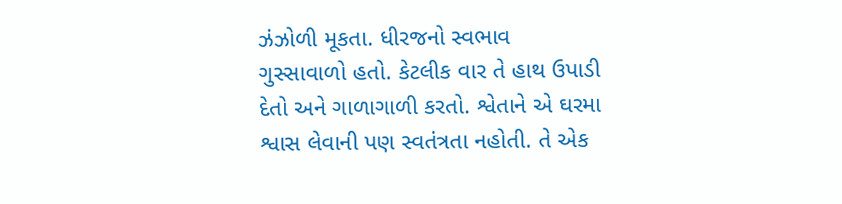ઝંઝોળી મૂકતા. ધીરજનો સ્વભાવ ગુસ્સાવાળો હતો. કેટલીક વાર તે હાથ ઉપાડી દેતો અને ગાળાગાળી કરતો. શ્વેતાને એ ઘરમા શ્વાસ લેવાની પણ સ્વતંત્રતા નહોતી. તે એક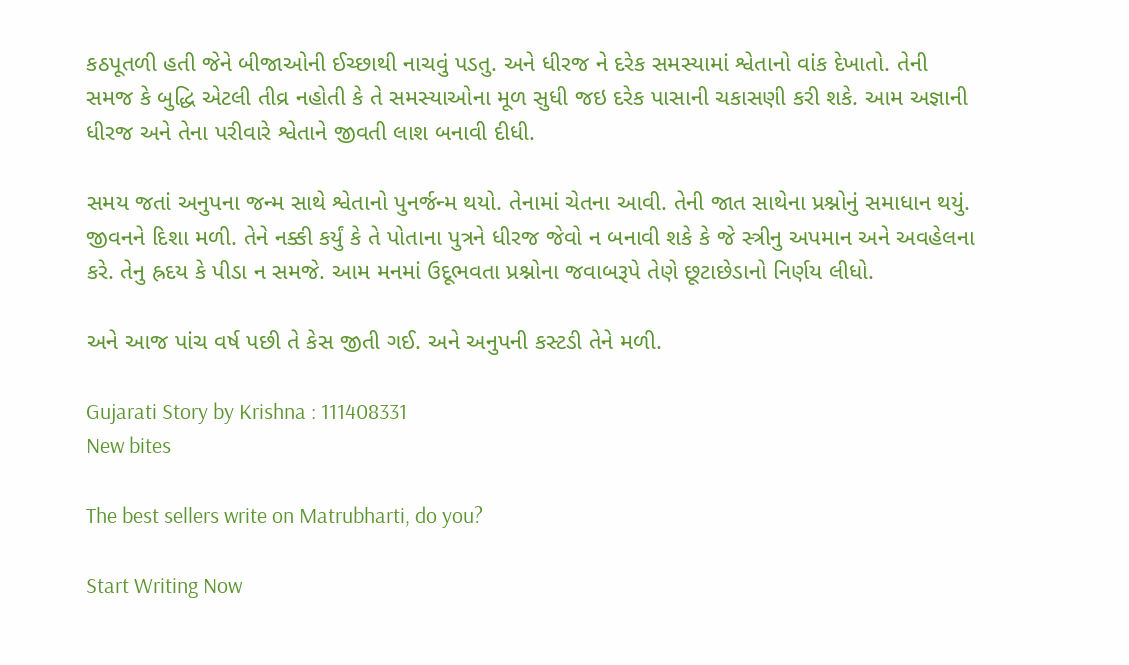કઠપૂતળી હતી જેને બીજાઓની ઈચ્છાથી નાચવું પડતુ. અને ધીરજ ને દરેક સમસ્યામાં શ્વેતાનો વાંક દેખાતો. તેની સમજ કે બુદ્ધિ એટલી તીવ્ર નહોતી કે તે સમસ્યાઓના મૂળ સુધી જઇ દરેક પાસાની ચકાસણી કરી શકે. આમ અજ્ઞાની ધીરજ અને તેના પરીવારે શ્વેતાને જીવતી લાશ બનાવી દીધી.

સમય જતાં અનુપના જન્મ સાથે શ્વેતાનો પુનર્જન્મ થયો. તેનામાં ચેતના આવી. તેની જાત સાથેના પ્રશ્નોનું સમાધાન થયું. જીવનને દિશા મળી. તેને નક્કી કર્યું કે તે પોતાના પુત્રને ધીરજ જેવો ન બનાવી શકે કે જે સ્ત્રીનુ અપમાન અને અવહેલના કરે. તેનુ હ્રદય કે પીડા ન સમજે. આમ મનમાં ઉદૂભવતા પ્રશ્નોના જવાબરૂપે તેણે છૂટાછેડાનો નિર્ણય લીધો.

અને આજ પાંચ વર્ષ પછી તે કેસ જીતી ગઈ. અને અનુપની કસ્ટડી તેને મળી.

Gujarati Story by Krishna : 111408331
New bites

The best sellers write on Matrubharti, do you?

Start Writing Now